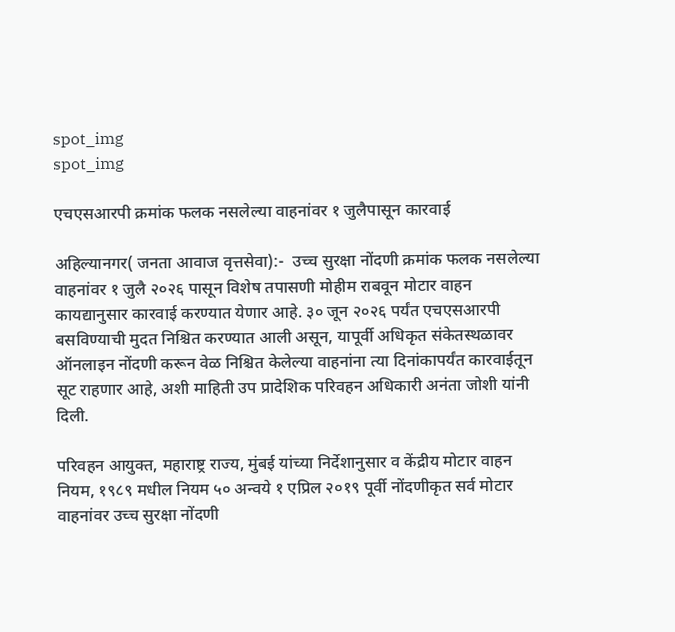spot_img
spot_img

एचएसआरपी क्रमांक फलक नसलेल्या वाहनांवर १ जुलैपासून कारवाई

अहिल्यानगर( जनता आवाज वृत्तसेवा):-  उच्च सुरक्षा नोंदणी क्रमांक फलक नसलेल्या वाहनांवर १ जुलै २०२६ पासून विशेष तपासणी मोहीम राबवून मोटार वाहन कायद्यानुसार कारवाई करण्यात येणार आहे. ३० जून २०२६ पर्यंत एचएसआरपी बसविण्याची मुदत निश्चित करण्यात आली असून, यापूर्वी अधिकृत संकेतस्थळावर ऑनलाइन नोंदणी करून वेळ निश्चित केलेल्या वाहनांना त्या दिनांकापर्यंत कारवाईतून सूट राहणार आहे, अशी माहिती उप प्रादेशिक परिवहन अधिकारी अनंता जोशी यांनी दिली.

परिवहन आयुक्त, महाराष्ट्र राज्य, मुंबई यांच्या निर्देशानुसार व केंद्रीय मोटार वाहन नियम, १९८९ मधील नियम ५० अन्वये १ एप्रिल २०१९ पूर्वी नोंदणीकृत सर्व मोटार वाहनांवर उच्च सुरक्षा नोंदणी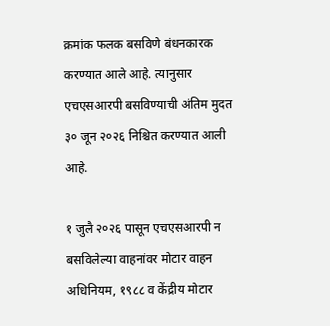क्रमांक फलक बसविणे बंधनकारक करण्यात आले आहे. त्यानुसार एचएसआरपी बसविण्याची अंतिम मुदत ३० जून २०२६ निश्चित करण्यात आली आहे.

१ जुलै २०२६ पासून एचएसआरपी न बसविलेल्या वाहनांवर मोटार वाहन अधिनियम, १९८८ व केंद्रीय मोटार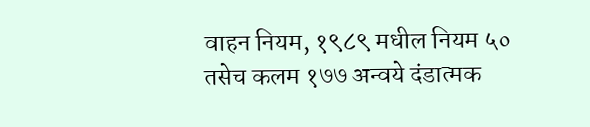वाहन नियम, १९८९ मधील नियम ५० तसेच कलम १७७ अन्वये दंडात्मक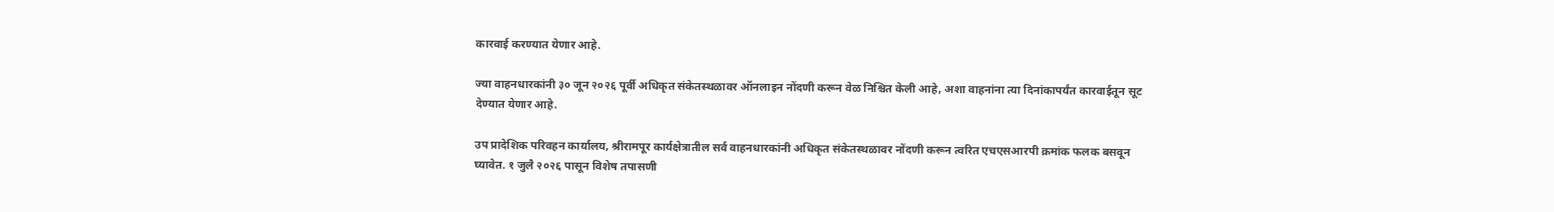कारवाई करण्यात येणार आहे.

ज्या वाहनधारकांनी ३० जून २०२६ पूर्वी अधिकृत संकेतस्थळावर ऑनलाइन नोंदणी करून वेळ निश्चित केली आहे, अशा वाहनांना त्या दिनांकापर्यंत कारवाईतून सूट देण्यात येणार आहे.

उप प्रादेशिक परिवहन कार्यालय, श्रीरामपूर कार्यक्षेत्रातील सर्व वाहनधारकांनी अधिकृत संकेतस्थळावर नोंदणी करून त्वरित एचएसआरपी क्रमांक फलक बसवून घ्यावेत. १ जुलै २०२६ पासून विशेष तपासणी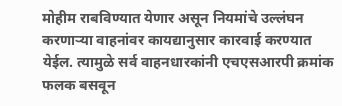मोहीम राबविण्यात येणार असून नियमांचे उल्लंघन करणाऱ्या वाहनांवर कायद्यानुसार कारवाई करण्यात येईल. त्यामुळे सर्व वाहनधारकांनी एचएसआरपी क्रमांक फलक बसवून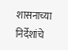शासनाच्या निर्देशांचे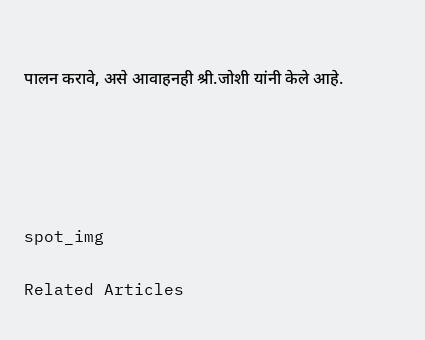पालन करावे, असे आवाहनही श्री.जोशी यांनी केले आहे.





spot_img

Related Articles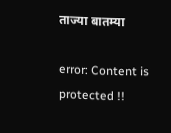ताज्या बातम्या

error: Content is protected !!